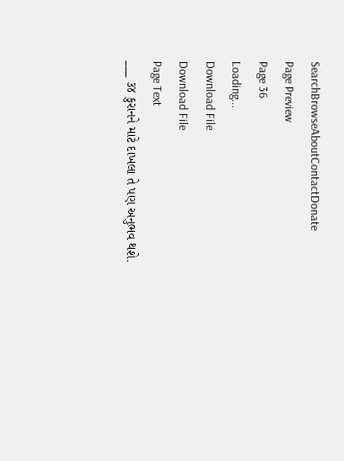SearchBrowseAboutContactDonate
Page Preview
Page 36
Loading...
Download File
Download File
Page Text
___ ૩૪ કુરાનને માટે દાખલા તે પણ અનુભવ થશે.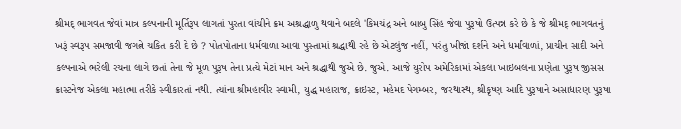શ્રીમદ્ ભાગવત જેવાં માત્ર કલ્પનાની મૂર્તિરૂપ લાગતાં પુરતા વાંચીને ક્રમ અશ્રદ્ધાળુ થવાને બદલે 'કિમચંદ્ર અને બાબુ સિંહ જેવા પુરૂષો ઉત્પન્ન કરે છે કે જે શ્રીમદ્ ભાગવતનું ખરૂં સ્વરૂપ સમજાવી જગત્ને ચકિત કરી દે છે ? પોતપોતાના ધર્મવાળા આવા પુસ્તામાં શ્રદ્ધાથી રહે છે એટલુંજ નહીં, પરંતુ ખીજાં દર્શને અને ધર્માંવાળાં, પ્રાચીન સાદી અને કલ્પનાએ ભરેલી રચના લાગે છતાં તેના જે મૂળ પુરૂષ તેના પ્રત્યે મેટાં માન અને શ્રદ્ધાથી જુએ છે. જુએ. આજે યુરોપ અમેરિકામાં એકલા ખાઇબલના પ્રણેતા પુરૂષ જીસસ ક્રાસ્ટનેજ એકલા મહાત્મા તરીકે સ્વીકારતાં નથી. ત્યાંના શ્રીમહાવીર સ્વામી, યુદ્ધ મહારાજ, ક્રાઇસ્ટ, મહેમદ પેગમ્બર, જરથાસ્થ, શ્રીકૃષ્ણ આદિ પુરૂષાને અસાધારણ પુરૂષા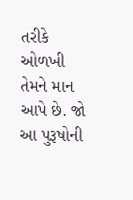તરીકે ઓળખી તેમને માન આપે છે. જો આ પુરૂષોની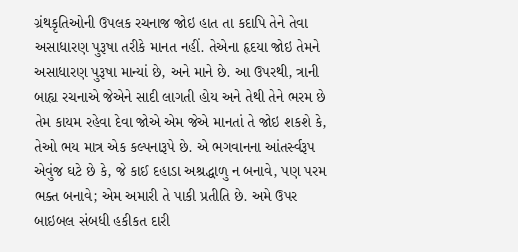ગ્રંથકૃતિઓની ઉપલક રચનાજ જોઇ હાત તા કદાપિ તેને તેવા અસાધારણ પુરૂષા તરીકે માનત નહીં. તેએના હૃદયા જોઇ તેમને અસાધારણ પુરૂષા માન્યાં છે, અને માને છે. આ ઉપરથી, ત્રાની બાહ્ય રચનાએ જેએને સાદી લાગતી હોય અને તેથી તેને ભરમ છે તેમ કાયમ રહેવા દેવા જોએ એમ જેએ માનતાં તે જોઇ શકશે કે, તેઓ ભય માત્ર એક કલ્પનારૂપે છે. એ ભગવાનના આંતર્સ્વરૂપ એવુંજ ઘટે છે કે, જે કાઈ દહાડા અશ્રદ્ધાળુ ન બનાવે, પણ પરમ ભક્ત બનાવે; એમ અમારી તે પાકી પ્રતીતિ છે. અમે ઉપર બાઇબલ સંબધી હકીકત દારી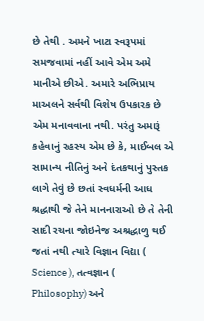છે તેથી . અમને ખાટા સ્વરૂપમાં સમજવામાં નહીં આવે એમ અમે માનીએ છીએ. અમારે અભિપ્રાય માઅલને સર્વથી વિશેષ ઉપકારક છે એમ મનાવવાના નથી. પરંતુ અમારૂં કહેવાનું રહસ્ય એમ છે કે, માઈબલ એ સામાન્ય નીતિનું અને દંતકથાનું પુસ્તક લાગે તેવું છે છતાં સ્વધર્મની આધ શ્રદ્ધાથી જે તેને માનનારાઓ છે તે તેની સાદી રચના જોઇનેજ અશ્રદ્ધાળુ થઈ જતાં નથી ત્યારે વિજ્ઞાન વિદ્યા ( Science ), તત્વજ્ઞાન ( Philosophy) અને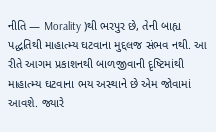નીતિ — Morality )થી ભરપુર છે, તેની બાહ્ય પદ્ધતિથી માહાત્મ્ય ઘટવાના મુદ્દલજ સંભવ નથી. આ રીતે આગમ પ્રકાશનથી બાળજીવાની દૃષ્ટિમાંથી માહાત્મ્ય ઘટવાના ભય અસ્થાને છે એમ જોવામાં આવશે. જ્યારે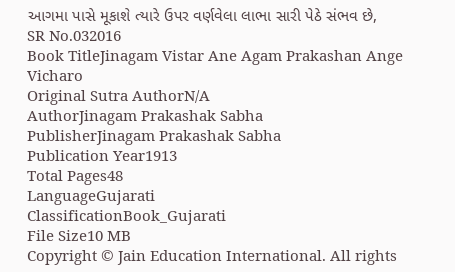આગમા પાસે મૂકાશે ત્યારે ઉપર વર્ણવેલા લાભા સારી પેઠે સંભવ છે,
SR No.032016
Book TitleJinagam Vistar Ane Agam Prakashan Ange Vicharo
Original Sutra AuthorN/A
AuthorJinagam Prakashak Sabha
PublisherJinagam Prakashak Sabha
Publication Year1913
Total Pages48
LanguageGujarati
ClassificationBook_Gujarati
File Size10 MB
Copyright © Jain Education International. All rights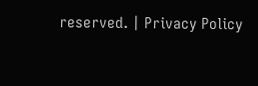reserved. | Privacy Policy